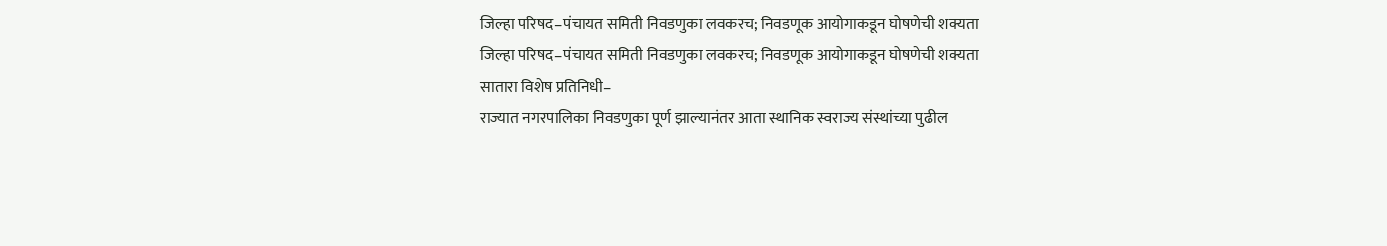जिल्हा परिषद–पंचायत समिती निवडणुका लवकरच; निवडणूक आयोगाकडून घोषणेची शक्यता
जिल्हा परिषद–पंचायत समिती निवडणुका लवकरच; निवडणूक आयोगाकडून घोषणेची शक्यता
सातारा विशेष प्रतिनिधी–
राज्यात नगरपालिका निवडणुका पूर्ण झाल्यानंतर आता स्थानिक स्वराज्य संस्थांच्या पुढील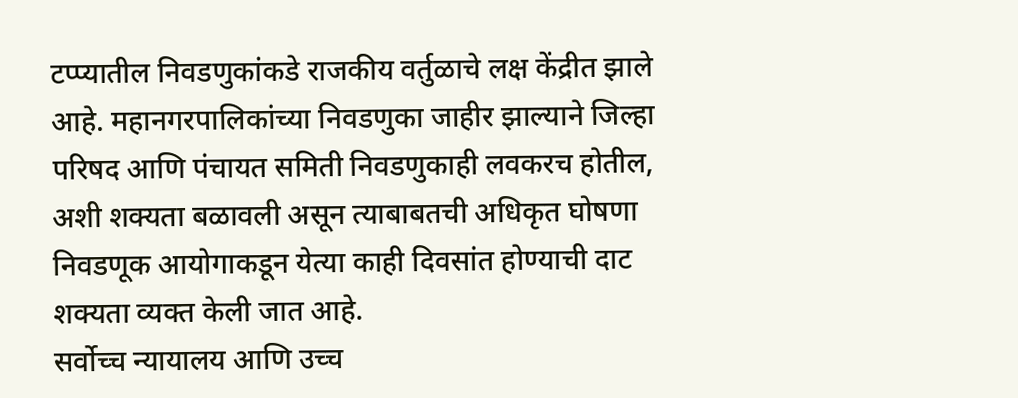टप्प्यातील निवडणुकांकडे राजकीय वर्तुळाचे लक्ष केंद्रीत झाले आहे. महानगरपालिकांच्या निवडणुका जाहीर झाल्याने जिल्हा परिषद आणि पंचायत समिती निवडणुकाही लवकरच होतील, अशी शक्यता बळावली असून त्याबाबतची अधिकृत घोषणा निवडणूक आयोगाकडून येत्या काही दिवसांत होण्याची दाट शक्यता व्यक्त केली जात आहे.
सर्वोच्च न्यायालय आणि उच्च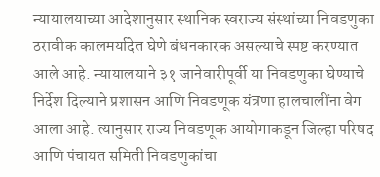न्यायालयाच्या आदेशानुसार स्थानिक स्वराज्य संस्थांच्या निवडणुका ठरावीक कालमर्यादेत घेणे बंधनकारक असल्याचे स्पष्ट करण्यात आले आहे. न्यायालयाने ३१ जानेवारीपूर्वी या निवडणुका घेण्याचे निर्देश दिल्याने प्रशासन आणि निवडणूक यंत्रणा हालचालींना वेग आला आहे. त्यानुसार राज्य निवडणूक आयोगाकडून जिल्हा परिषद आणि पंचायत समिती निवडणुकांचा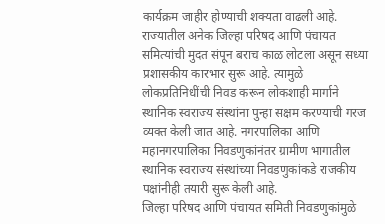कार्यक्रम जाहीर होण्याची शक्यता वाढली आहे.
राज्यातील अनेक जिल्हा परिषद आणि पंचायत समित्यांची मुदत संपून बराच काळ लोटला असून सध्या प्रशासकीय कारभार सुरू आहे. त्यामुळे लोकप्रतिनिधींची निवड करून लोकशाही मार्गाने स्थानिक स्वराज्य संस्थांना पुन्हा सक्षम करण्याची गरज व्यक्त केली जात आहे. नगरपालिका आणि महानगरपालिका निवडणुकांनंतर ग्रामीण भागातील स्थानिक स्वराज्य संस्थांच्या निवडणुकांकडे राजकीय पक्षांनीही तयारी सुरू केली आहे.
जिल्हा परिषद आणि पंचायत समिती निवडणुकांमुळे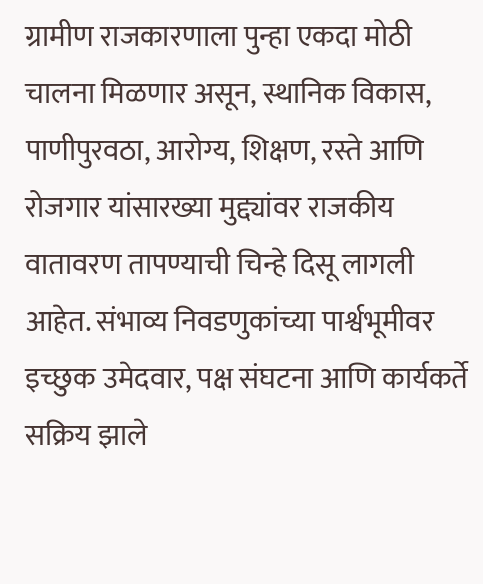ग्रामीण राजकारणाला पुन्हा एकदा मोठी चालना मिळणार असून, स्थानिक विकास, पाणीपुरवठा, आरोग्य, शिक्षण, रस्ते आणि रोजगार यांसारख्या मुद्द्यांवर राजकीय वातावरण तापण्याची चिन्हे दिसू लागली आहेत. संभाव्य निवडणुकांच्या पार्श्वभूमीवर इच्छुक उमेदवार, पक्ष संघटना आणि कार्यकर्ते सक्रिय झाले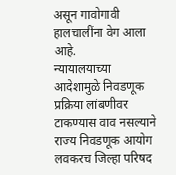असून गावोगावी हालचालींना वेग आला आहे.
न्यायालयाच्या आदेशामुळे निवडणूक प्रक्रिया लांबणीवर टाकण्यास वाव नसल्याने राज्य निवडणूक आयोग लवकरच जिल्हा परिषद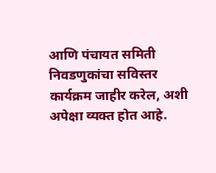आणि पंचायत समिती निवडणुकांचा सविस्तर कार्यक्रम जाहीर करेल, अशी अपेक्षा व्यक्त होत आहे.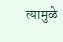त्यामुळे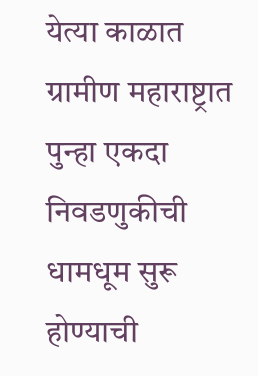येत्या काळात ग्रामीण महाराष्ट्रात पुन्हा एकदा निवडणुकीची धामधूम सुरू होण्याची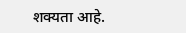शक्यता आहे.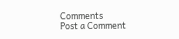Comments
Post a Comment